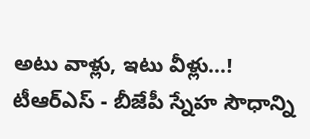అటు వాళ్లు, ఇటు వీళ్లు...! టీఆర్ఎస్ - బీజేపీ స్నేహ సౌధాన్ని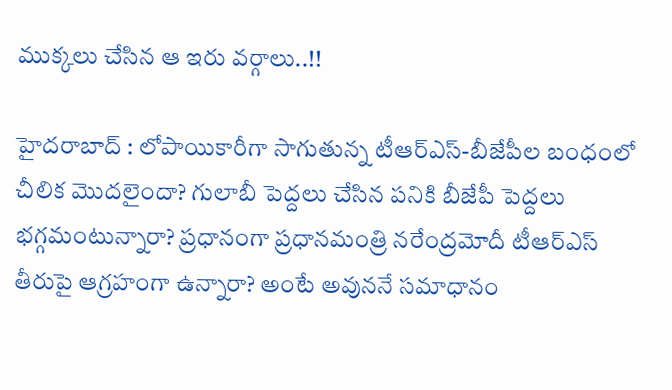ముక్కలు చేసిన ఆ ఇరు వర్గాలు..!!

హైదరాబాద్ : లోపాయికారీగా సాగుతున్న టీఆర్ఎస్‌-బీజేపీల బంధంలో చీలిక మొద‌లైందా? గులాబీ పెద్దలు చేసిన ప‌నికి బీజేపీ పెద్దలు భ‌గ్గమంటున్నారా? ప‌్రధానంగా ప్రధాన‌మంత్రి న‌రేంద్రమోదీ టీఆర్ఎస్ తీరుపై ఆగ్రహంగా ఉన్నారా? అంటే అవున‌నే స‌మాధానం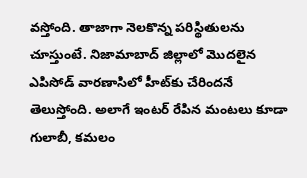వ‌స్తోంది. తాజాగా నెల‌కొన్న ప‌రిస్థితుల‌ను చూస్తుంటే. నిజామాబాద్ జిల్లాలో మొదలైన ఎపిసోడ్ వార‌ణాసిలో హీట్‌కు చేరింద‌నే తెలుస్తోంది. అలాగే ఇంటర్ రేపిన మంటలు కూడా గులాబీ, కమలం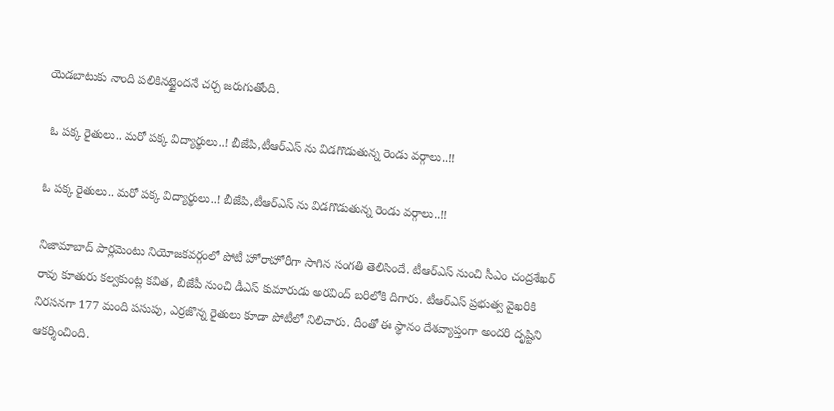యెడబాటుకు నాంది పలికినట్టైందనే చర్చ జరుగుతోంది.

 ఓ పక్క రైతులు.. మరో పక్క విద్యార్థులు..! బీజేపి,టీఆర్ఎస్ ను విడగొడుతున్న రెండు వర్గాలు..!!

ఓ పక్క రైతులు.. మరో పక్క విద్యార్థులు..! బీజేపి,టీఆర్ఎస్ ను విడగొడుతున్న రెండు వర్గాలు..!!

నిజామాబాద్ పార్లమెంటు నియోజ‌క‌వ‌ర్గంలో పోటీ హోరాహోరీగా సాగిన సంగ‌తి తెలిసిందే. టీఆర్‌‌ఎస్‌‌ నుంచి సీఎం చంద్రశేఖర్ రావు కూతురు కల్వకుంట్ల కవిత, బీజేపీ నుంచి డీఎస్‌ కుమారుడు అరవింద్‌‌ బరిలోకి దిగారు. టీఆర్‌‌ఎస్‌‌ ప్రభుత్వ వైఖరికి నిరసనగా 177 మంది పసుపు, ఎర్రజొన్న రైతులు కూడా పోటీలో నిలిచారు. దీంతో ఈ స్థానం దేశవ్యాప్తంగా అందరి దృష్టిని ఆకర్శించింది.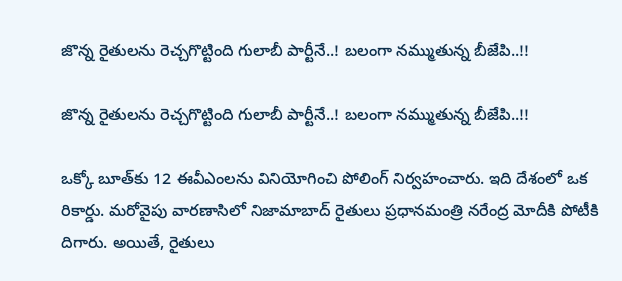జొన్న రైతులను రెచ్చగొట్టింది గులాబీ పార్టీనే..! బలంగా నమ్ముతున్న బీజేపి..!!

జొన్న రైతులను రెచ్చగొట్టింది గులాబీ పార్టీనే..! బలంగా నమ్ముతున్న బీజేపి..!!

ఒక్కో బూత్‌‌కు 12 ఈవీఎంలను వినియోగించి పోలింగ్‌‌ నిర్వహంచారు. ఇది దేశంలో ఒక రికార్డు. మ‌రోవైపు వారణాసిలో నిజామాబాద్‌ రైతులు ప్రధాన‌మంత్రి న‌రేంద్ర మోదీకి పోటీకి దిగారు. అయితే, రైతులు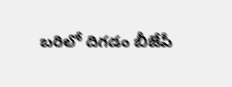బ‌రిలో దిగ‌డం బీజేపీ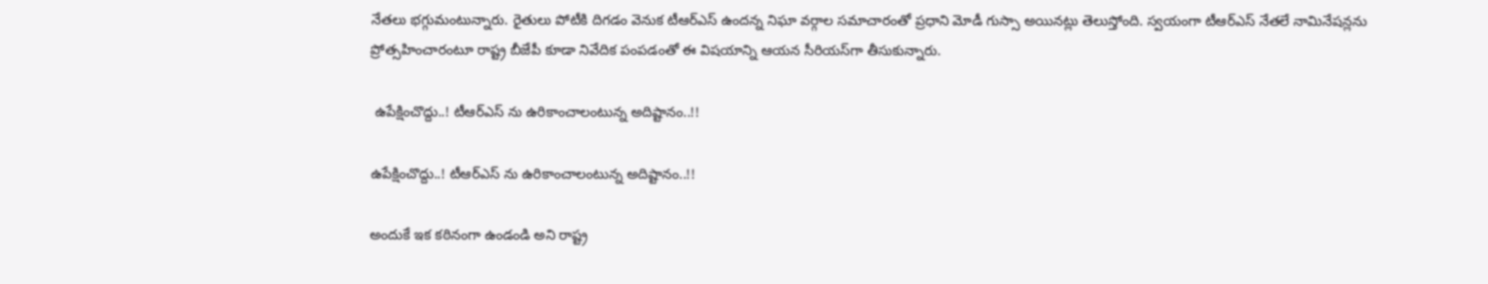నేత‌లు భగ్గుమంటున్నారు. రైతులు పోటీకి దిగడం వెనుక టీఆర్‌‌ఎస్‌‌ ఉందన్న నిఘా వర్గాల సమాచారంతో ప్రధాని మోడీ గుస్సా అయినట్లు తెలుస్తోంది. స్వయంగా టీఆర్‌‌ఎస్‌‌ నేతలే నామినేషన్లను ప్రోత్సహించారంటూ రాష్ట్ర బీజేపీ కూడా నివేదిక పంపడంతో ఈ విషయాన్ని ఆయన సీరియస్‌‌గా తీసుకున్నారు.

 ఉపేక్షించొద్దు..! టీఆర్ఎస్ ను ఉరికాంచాలంటున్న అదిష్టానం..!!

ఉపేక్షించొద్దు..! టీఆర్ఎస్ ను ఉరికాంచాలంటున్న అదిష్టానం..!!

అందుకే ఇక కఠినంగా ఉండండి అని రాష్ట్ర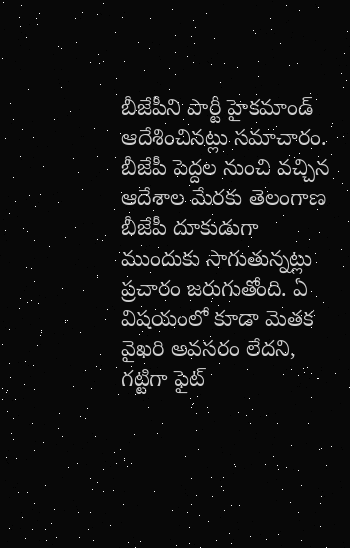బీజేపీని పార్టీ హైకమాండ్‌ ఆదేశించినట్లు సమాచారం. బీజేపీ పెద్దల నుంచి వ‌చ్చిన ఆదేశాల మేర‌కు తెలంగాణ బీజేపీ దూకుడుగా ముందుకు సాగుతున్నట్లు ప్రచారం జ‌రుగుతోంది. ఏ విషయంలో కూడా మెతక వైఖరి అవసరం లేదని, గట్టిగా ఫైట్‌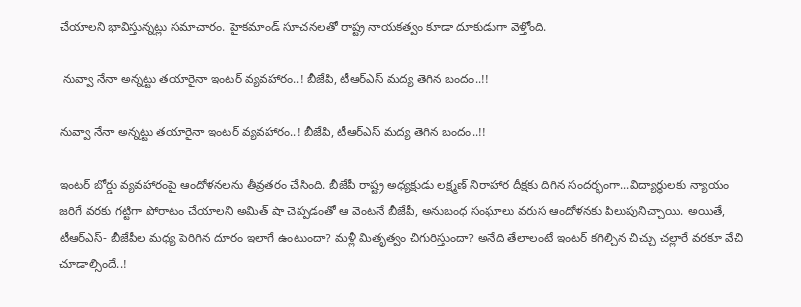చేయాలని భావిస్తున్నట్లు స‌మాచారం. హైకమాండ్‌ సూచనలతో రాష్ట్ర నాయకత్వం కూడా దూకుడుగా వెళ్తోంది.

 నువ్వా నేనా అన్నట్టు తయారైనా ఇంటర్ వ్యవహారం..! బీజేపి, టీఆర్ఎస్ మద్య తెగిన బందం..!!

నువ్వా నేనా అన్నట్టు తయారైనా ఇంటర్ వ్యవహారం..! బీజేపి, టీఆర్ఎస్ మద్య తెగిన బందం..!!

ఇంటర్‌‌ బోర్డు వ్యవహారంపై ఆందోళనలను తీవ్రతరం చేసింది. బీజేపీ రాష్ట్ర అధ్యక్షుడు లక్ష్మణ్‌ నిరాహార దీక్షకు దిగిన సందర్భంగా...విద్యార్థులకు న్యాయం జరిగే వరకు గట్టిగా పోరాటం చేయాలని అమిత్‌‌ షా చెప్పడంతో ఆ వెంటనే బీజేపీ, అనుబంధ సంఘాలు వరుస ఆందోళనకు పిలుపునిచ్చాయి. అయితే, టీఆర్ఎస్- బీజేపీల మ‌ధ్య పెరిగిన దూరం ఇలాగే ఉంటుందా? మ‌ళ్లీ మితృత్వం చిగురిస్తుందా? అనేది తేలాలంటే ఇంటర్ కగిల్చిన చిచ్చు చల్లారే వరకూ వేచి చూడాల్సిందే..!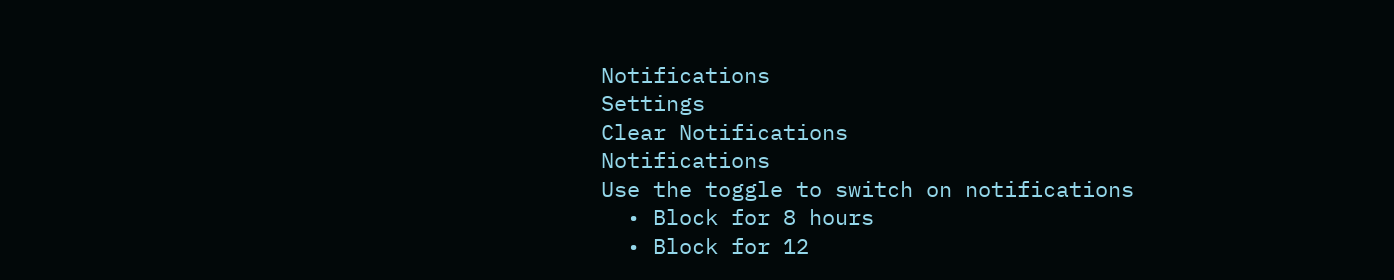Notifications
Settings
Clear Notifications
Notifications
Use the toggle to switch on notifications
  • Block for 8 hours
  • Block for 12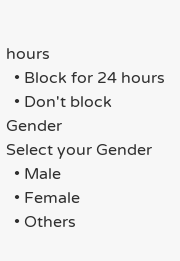hours
  • Block for 24 hours
  • Don't block
Gender
Select your Gender
  • Male
  • Female
  • Others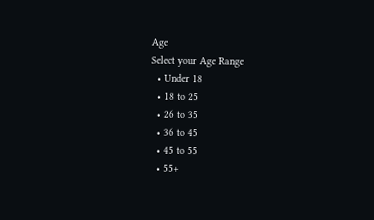Age
Select your Age Range
  • Under 18
  • 18 to 25
  • 26 to 35
  • 36 to 45
  • 45 to 55
  • 55+